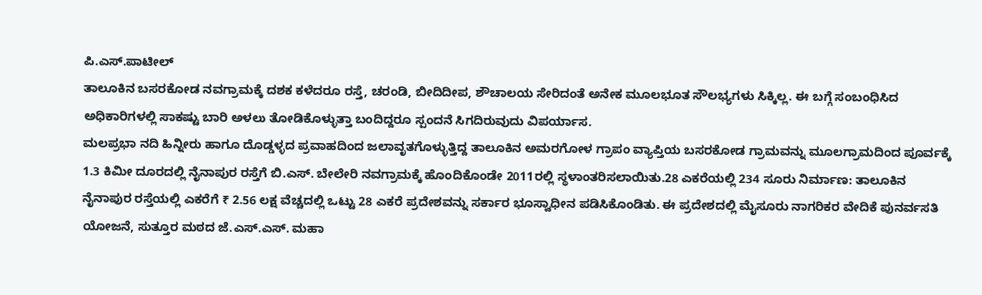ಪಿ.ಎಸ್.ಪಾಟೀಲ್
ತಾಲೂಕಿನ ಬಸರಕೋಡ ನವಗ್ರಾಮಕ್ಕೆ ದಶಕ ಕಳೆದರೂ ರಸ್ತೆ, ಚರಂಡಿ, ಬೀದಿದೀಪ, ಶೌಚಾಲಯ ಸೇರಿದಂತೆ ಅನೇಕ ಮೂಲಭೂತ ಸೌಲಭ್ಯಗಳು ಸಿಕ್ಕಿಲ್ಲ. ಈ ಬಗ್ಗೆ ಸಂಬಂಧಿಸಿದ ಅಧಿಕಾರಿಗಳಲ್ಲಿ ಸಾಕಷ್ಟು ಬಾರಿ ಅಳಲು ತೋಡಿಕೊಳ್ಳುತ್ತಾ ಬಂದಿದ್ದರೂ ಸ್ಪಂದನೆ ಸಿಗದಿರುವುದು ವಿಪರ್ಯಾಸ.
ಮಲಪ್ರಭಾ ನದಿ ಹಿನ್ನೀರು ಹಾಗೂ ದೊಡ್ಡಳ್ಳದ ಪ್ರವಾಹದಿಂದ ಜಲಾವೃತಗೊಳ್ಳುತ್ತಿದ್ದ ತಾಲೂಕಿನ ಅಮರಗೋಳ ಗ್ರಾಪಂ ವ್ಯಾಪ್ತಿಯ ಬಸರಕೋಡ ಗ್ರಾಮವನ್ನು ಮೂಲಗ್ರಾಮದಿಂದ ಪೂರ್ವಕ್ಕೆ 1.3 ಕಿಮೀ ದೂರದಲ್ಲಿ ನೈನಾಪುರ ರಸ್ತೆಗೆ ಬಿ.ಎಸ್. ಬೇಲೇರಿ ನವಗ್ರಾಮಕ್ಕೆ ಹೊಂದಿಕೊಂಡೇ 2011ರಲ್ಲಿ ಸ್ಥಳಾಂತರಿಸಲಾಯಿತು.28 ಎಕರೆಯಲ್ಲಿ 234 ಸೂರು ನಿರ್ಮಾಣ: ತಾಲೂಕಿನ ನೈನಾಪುರ ರಸ್ತೆಯಲ್ಲಿ ಎಕರೆಗೆ ₹ 2.56 ಲಕ್ಷ ವೆಚ್ಚದಲ್ಲಿ ಒಟ್ಟು 28 ಎಕರೆ ಪ್ರದೇಶವನ್ನು ಸರ್ಕಾರ ಭೂಸ್ವಾಧೀನ ಪಡಿಸಿಕೊಂಡಿತು. ಈ ಪ್ರದೇಶದಲ್ಲಿ ಮೈಸೂರು ನಾಗರಿಕರ ವೇದಿಕೆ ಪುನರ್ವಸತಿ ಯೋಜನೆ, ಸುತ್ತೂರ ಮಠದ ಜೆ.ಎಸ್.ಎಸ್. ಮಹಾ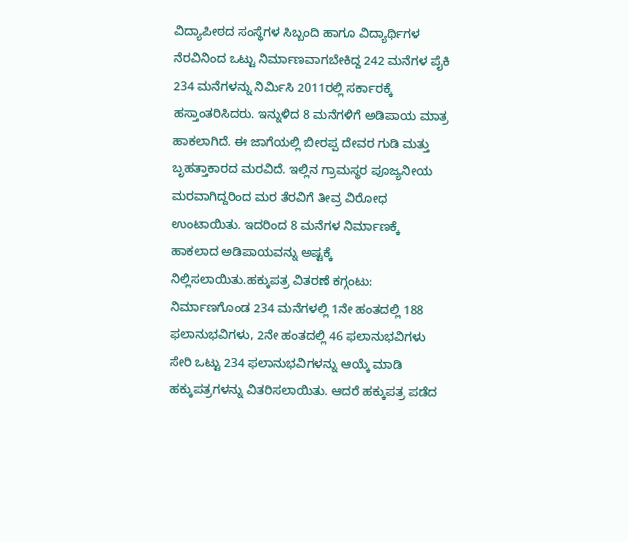ವಿದ್ಯಾಪೀಠದ ಸಂಸ್ಥೆಗಳ ಸಿಬ್ಬಂದಿ ಹಾಗೂ ವಿದ್ಯಾರ್ಥಿಗಳ ನೆರವಿನಿಂದ ಒಟ್ಟು ನಿರ್ಮಾಣವಾಗಬೇಕಿದ್ದ 242 ಮನೆಗಳ ಪೈಕಿ 234 ಮನೆಗಳನ್ನು ನಿರ್ಮಿಸಿ 2011ರಲ್ಲಿ ಸರ್ಕಾರಕ್ಕೆ ಹಸ್ತಾಂತರಿಸಿದರು. ಇನ್ನುಳಿದ 8 ಮನೆಗಳಿಗೆ ಅಡಿಪಾಯ ಮಾತ್ರ ಹಾಕಲಾಗಿದೆ. ಈ ಜಾಗೆಯಲ್ಲಿ ಬೀರಪ್ಪ ದೇವರ ಗುಡಿ ಮತ್ತು ಬೃಹತ್ತಾಕಾರದ ಮರವಿದೆ. ಇಲ್ಲಿನ ಗ್ರಾಮಸ್ಥರ ಪೂಜ್ಯನೀಯ ಮರವಾಗಿದ್ದರಿಂದ ಮರ ತೆರವಿಗೆ ತೀವ್ರ ವಿರೋಧ ಉಂಟಾಯಿತು. ಇದರಿಂದ 8 ಮನೆಗಳ ನಿರ್ಮಾಣಕ್ಕೆ ಹಾಕಲಾದ ಅಡಿಪಾಯವನ್ನು ಅಷ್ಟಕ್ಕೆ ನಿಲ್ಲಿಸಲಾಯಿತು.ಹಕ್ಕುಪತ್ರ ವಿತರಣೆ ಕಗ್ಗಂಟು: ನಿರ್ಮಾಣಗೊಂಡ 234 ಮನೆಗಳಲ್ಲಿ 1ನೇ ಹಂತದಲ್ಲಿ 188 ಫಲಾನುಭವಿಗಳು, 2ನೇ ಹಂತದಲ್ಲಿ 46 ಫಲಾನುಭವಿಗಳು ಸೇರಿ ಒಟ್ಟು 234 ಫಲಾನುಭವಿಗಳನ್ನು ಆಯ್ಕೆ ಮಾಡಿ ಹಕ್ಕುಪತ್ರಗಳನ್ನು ವಿತರಿಸಲಾಯಿತು. ಆದರೆ ಹಕ್ಕುಪತ್ರ ಪಡೆದ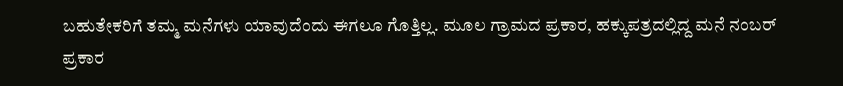ಬಹುತೇಕರಿಗೆ ತಮ್ಮ ಮನೆಗಳು ಯಾವುದೆಂದು ಈಗಲೂ ಗೊತ್ತಿಲ್ಲ. ಮೂಲ ಗ್ರಾಮದ ಪ್ರಕಾರ, ಹಕ್ಕುಪತ್ರದಲ್ಲಿದ್ದ ಮನೆ ನಂಬರ್ ಪ್ರಕಾರ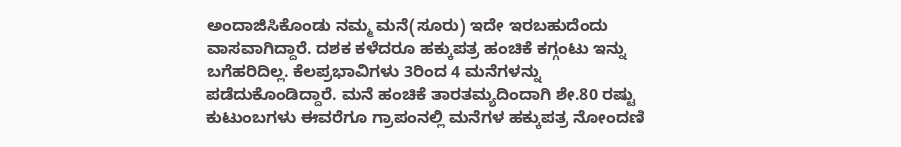ಅಂದಾಜಿಸಿಕೊಂಡು ನಮ್ಮ ಮನೆ(ಸೂರು) ಇದೇ ಇರಬಹುದೆಂದು ವಾಸವಾಗಿದ್ದಾರೆ. ದಶಕ ಕಳೆದರೂ ಹಕ್ಕುಪತ್ರ ಹಂಚಿಕೆ ಕಗ್ಗಂಟು ಇನ್ನು ಬಗೆಹರಿದಿಲ್ಲ. ಕೆಲಪ್ರಭಾವಿಗಳು 3ರಿಂದ 4 ಮನೆಗಳನ್ನು ಪಡೆದುಕೊಂಡಿದ್ದಾರೆ. ಮನೆ ಹಂಚಿಕೆ ತಾರತಮ್ಯದಿಂದಾಗಿ ಶೇ.80 ರಷ್ಟು ಕುಟುಂಬಗಳು ಈವರೆಗೂ ಗ್ರಾಪಂನಲ್ಲಿ ಮನೆಗಳ ಹಕ್ಕುಪತ್ರ ನೋಂದಣಿ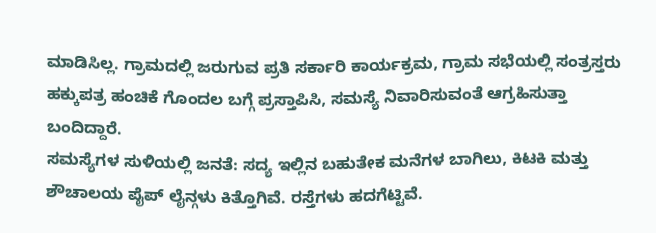ಮಾಡಿಸಿಲ್ಲ. ಗ್ರಾಮದಲ್ಲಿ ಜರುಗುವ ಪ್ರತಿ ಸರ್ಕಾರಿ ಕಾರ್ಯಕ್ರಮ, ಗ್ರಾಮ ಸಭೆಯಲ್ಲಿ ಸಂತ್ರಸ್ತರು ಹಕ್ಕುಪತ್ರ ಹಂಚಿಕೆ ಗೊಂದಲ ಬಗ್ಗೆ ಪ್ರಸ್ತಾಪಿಸಿ, ಸಮಸ್ಯೆ ನಿವಾರಿಸುವಂತೆ ಆಗ್ರಹಿಸುತ್ತಾ ಬಂದಿದ್ದಾರೆ.
ಸಮಸ್ಯೆಗಳ ಸುಳಿಯಲ್ಲಿ ಜನತೆ: ಸದ್ಯ ಇಲ್ಲಿನ ಬಹುತೇಕ ಮನೆಗಳ ಬಾಗಿಲು, ಕಿಟಕಿ ಮತ್ತು ಶೌಚಾಲಯ ಪೈಪ್ ಲೈನ್ಗಳು ಕಿತ್ತೊಗಿವೆ. ರಸ್ತೆಗಳು ಹದಗೆಟ್ಟಿವೆ.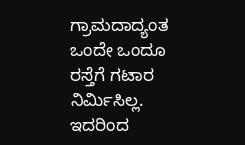ಗ್ರಾಮದಾದ್ಯಂತ ಒಂದೇ ಒಂದೂ ರಸ್ತೆಗೆ ಗಟಾರ ನಿರ್ಮಿಸಿಲ್ಲ. ಇದರಿಂದ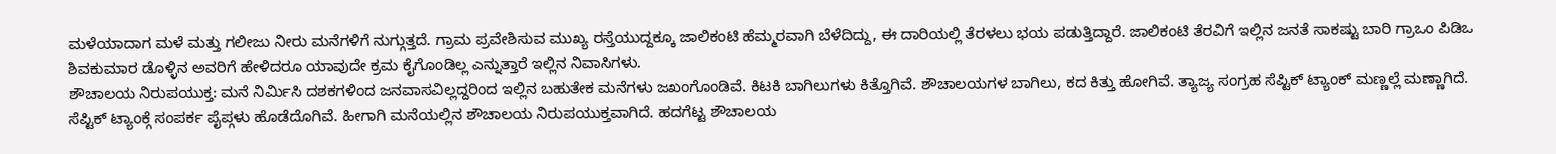ಮಳೆಯಾದಾಗ ಮಳೆ ಮತ್ತು ಗಲೀಜು ನೀರು ಮನೆಗಳಿಗೆ ನುಗ್ಗುತ್ತದೆ. ಗ್ರಾಮ ಪ್ರವೇಶಿಸುವ ಮುಖ್ಯ ರಸ್ತೆಯುದ್ದಕ್ಕೂ ಜಾಲಿಕಂಟಿ ಹೆಮ್ಮರವಾಗಿ ಬೆಳೆದಿದ್ದು, ಈ ದಾರಿಯಲ್ಲಿ ತೆರಳಲು ಭಯ ಪಡುತ್ತಿದ್ದಾರೆ. ಜಾಲಿಕಂಟಿ ತೆರವಿಗೆ ಇಲ್ಲಿನ ಜನತೆ ಸಾಕಷ್ಟು ಬಾರಿ ಗ್ರಾಒಂ ಪಿಡಿಒ ಶಿವಕುಮಾರ ಡೊಳ್ಳಿನ ಅವರಿಗೆ ಹೇಳಿದರೂ ಯಾವುದೇ ಕ್ರಮ ಕೈಗೊಂಡಿಲ್ಲ ಎನ್ನುತ್ತಾರೆ ಇಲ್ಲಿನ ನಿವಾಸಿಗಳು.
ಶೌಚಾಲಯ ನಿರುಪಯುಕ್ತ: ಮನೆ ನಿರ್ಮಿಸಿ ದಶಕಗಳಿಂದ ಜನವಾಸವಿಲ್ಲದ್ದರಿಂದ ಇಲ್ಲಿನ ಬಹುತೇಕ ಮನೆಗಳು ಜಖಂಗೊಂಡಿವೆ. ಕಿಟಕಿ ಬಾಗಿಲುಗಳು ಕಿತ್ತೊಗಿವೆ. ಶೌಚಾಲಯಗಳ ಬಾಗಿಲು, ಕದ ಕಿತ್ತು ಹೋಗಿವೆ. ತ್ಯಾಜ್ಯ ಸಂಗ್ರಹ ಸೆಪ್ಟಿಕ್ ಟ್ಯಾಂಕ್ ಮಣ್ಣಲ್ಲೆ ಮಣ್ಣಾಗಿದೆ. ಸೆಪ್ಟಿಕ್ ಟ್ಯಾಂಕ್ಗೆ ಸಂಪರ್ಕ ಪೈಪ್ಗಳು ಹೊಡೆದೊಗಿವೆ. ಹೀಗಾಗಿ ಮನೆಯಲ್ಲಿನ ಶೌಚಾಲಯ ನಿರುಪಯುಕ್ತವಾಗಿದೆ. ಹದಗೆಟ್ಟ ಶೌಚಾಲಯ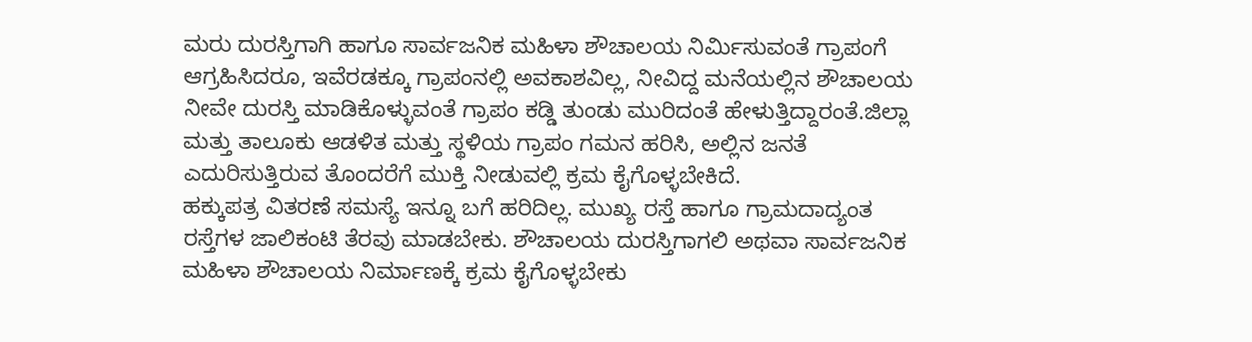ಮರು ದುರಸ್ತಿಗಾಗಿ ಹಾಗೂ ಸಾರ್ವಜನಿಕ ಮಹಿಳಾ ಶೌಚಾಲಯ ನಿರ್ಮಿಸುವಂತೆ ಗ್ರಾಪಂಗೆ ಆಗ್ರಹಿಸಿದರೂ, ಇವೆರಡಕ್ಕೂ ಗ್ರಾಪಂನಲ್ಲಿ ಅವಕಾಶವಿಲ್ಲ, ನೀವಿದ್ದ ಮನೆಯಲ್ಲಿನ ಶೌಚಾಲಯ ನೀವೇ ದುರಸ್ತಿ ಮಾಡಿಕೊಳ್ಳುವಂತೆ ಗ್ರಾಪಂ ಕಡ್ಡಿ ತುಂಡು ಮುರಿದಂತೆ ಹೇಳುತ್ತಿದ್ದಾರಂತೆ.ಜಿಲ್ಲಾ ಮತ್ತು ತಾಲೂಕು ಆಡಳಿತ ಮತ್ತು ಸ್ಥಳಿಯ ಗ್ರಾಪಂ ಗಮನ ಹರಿಸಿ, ಅಲ್ಲಿನ ಜನತೆ ಎದುರಿಸುತ್ತಿರುವ ತೊಂದರೆಗೆ ಮುಕ್ತಿ ನೀಡುವಲ್ಲಿ ಕ್ರಮ ಕೈಗೊಳ್ಳಬೇಕಿದೆ.
ಹಕ್ಕುಪತ್ರ ವಿತರಣೆ ಸಮಸ್ಯೆ ಇನ್ನೂ ಬಗೆ ಹರಿದಿಲ್ಲ. ಮುಖ್ಯ ರಸ್ತೆ ಹಾಗೂ ಗ್ರಾಮದಾದ್ಯಂತ ರಸ್ತೆಗಳ ಜಾಲಿಕಂಟಿ ತೆರವು ಮಾಡಬೇಕು. ಶೌಚಾಲಯ ದುರಸ್ತಿಗಾಗಲಿ ಅಥವಾ ಸಾರ್ವಜನಿಕ ಮಹಿಳಾ ಶೌಚಾಲಯ ನಿರ್ಮಾಣಕ್ಕೆ ಕ್ರಮ ಕೈಗೊಳ್ಳಬೇಕು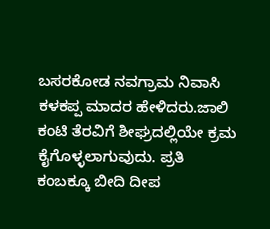ಬಸರಕೋಡ ನವಗ್ರಾಮ ನಿವಾಸಿ ಕಳಕಪ್ಪ ಮಾದರ ಹೇಳಿದರು.ಜಾಲಿ ಕಂಟಿ ತೆರವಿಗೆ ಶೀಘ್ರದಲ್ಲಿಯೇ ಕ್ರಮ ಕೈಗೊಳ್ಳಲಾಗುವುದು. ಪ್ರತಿ ಕಂಬಕ್ಕೂ ಬೀದಿ ದೀಪ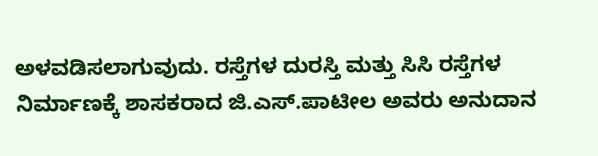ಅಳವಡಿಸಲಾಗುವುದು. ರಸ್ತೆಗಳ ದುರಸ್ತಿ ಮತ್ತು ಸಿಸಿ ರಸ್ತೆಗಳ ನಿರ್ಮಾಣಕ್ಕೆ ಶಾಸಕರಾದ ಜಿ.ಎಸ್.ಪಾಟೀಲ ಅವರು ಅನುದಾನ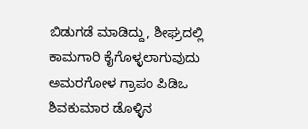ಬಿಡುಗಡೆ ಮಾಡಿದ್ದು, ಶೀಘ್ರದಲ್ಲಿ ಕಾಮಗಾರಿ ಕೈಗೊಳ್ಳಲಾಗುವುದು ಅಮರಗೋಳ ಗ್ರಾಪಂ ಪಿಡಿಒ ಶಿವಕುಮಾರ ಡೊಳ್ಳಿನ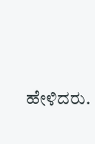ಹೇಳಿದರು.